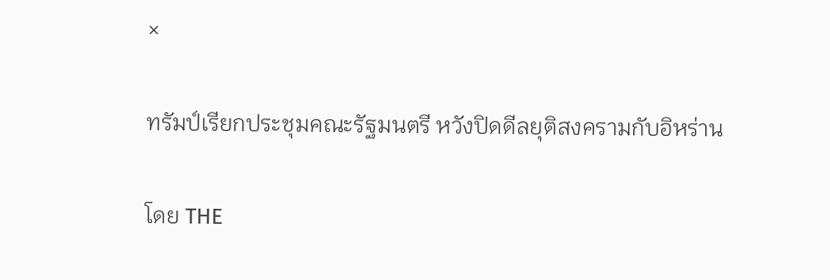×

ทรัมป์เรียกประชุมคณะรัฐมนตรี หวังปิดดีลยุติสงครามกับอิหร่าน

โดย THE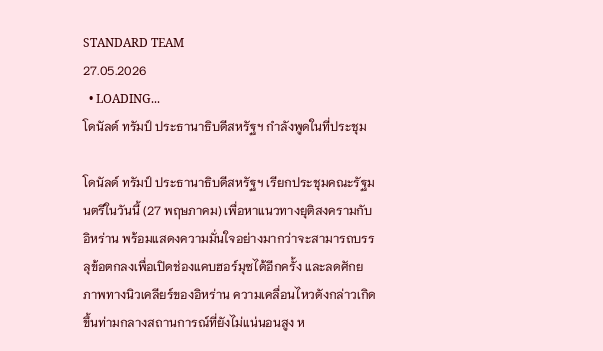STANDARD TEAM
27.05.2026
  • LOADING...
โดนัลด์ ทรัมป์ ประธานาธิบดีสหรัฐฯ กำลังพูดในที่ประชุม

โดนัลด์ ทรัมป์ ประธานาธิบดีสหรัฐฯ เรียกประชุมคณะรัฐมนตรีในวันนี้ (27 พฤษภาคม) เพื่อหาแนวทางยุติสงครามกับอิหร่าน พร้อมแสดงความมั่นใจอย่างมากว่าจะสามารถบรรลุข้อตกลงเพื่อเปิดช่องแคบฮอร์มุซได้อีกครั้ง และลดศักยภาพทางนิวเคลียร์ของอิหร่าน ความเคลื่อนไหวดังกล่าวเกิดขึ้นท่ามกลางสถานการณ์ที่ยังไม่แน่นอนสูง ห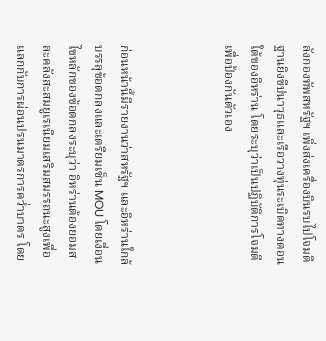ลังกองทัพสหรัฐฯ เพิ่งส่งเครื่องบินรบไปโจมตีฐานยิงขีปนาวุธและเรือวางทุ่นระเบิดทางตอนใต้ของอิหร่าน โดยระบุว่าเป็นปฏิบัติการโจมตีเพื่อป้องกันตัวเอง



ก่อนหน้านี้มีรายงานว่าสหรัฐฯ และอิหร่านใกล้บรรลุข้อตกลงและเตรียมเซ็น MOU โดยเงื่อนไขหลักของข้อตกลงระบุว่า อิหร่านต้องยอมสละคลังสะสมยูเรเนียมเสริมสมรรถนะสูงเพื่อแลกกับการผ่อนปรนมาตรการคว่ำบาตร โดย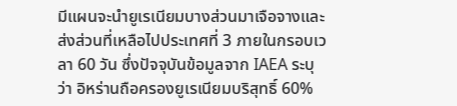มีแผนจะนำยูเรเนียมบางส่วนมาเจือจางและส่งส่วนที่เหลือไปประเทศที่ 3 ภายในกรอบเวลา 60 วัน ซึ่งปัจจุบันข้อมูลจาก IAEA ระบุว่า อิหร่านถือครองยูเรเนียมบริสุทธิ์ 60%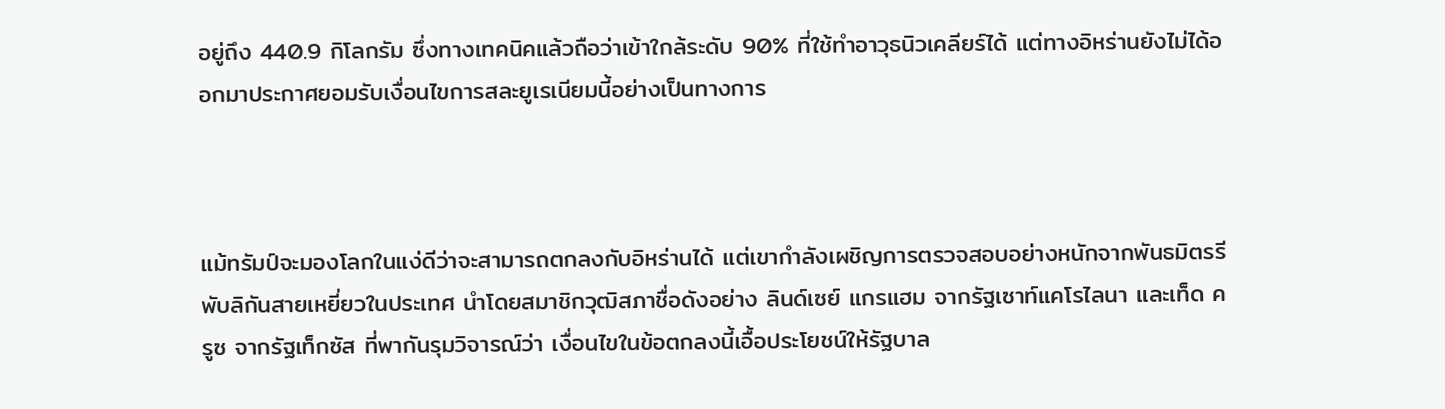อยู่ถึง 440.9 กิโลกรัม ซึ่งทางเทคนิคแล้วถือว่าเข้าใกล้ระดับ 90% ที่ใช้ทำอาวุธนิวเคลียร์ได้ แต่ทางอิหร่านยังไม่ได้ออกมาประกาศยอมรับเงื่อนไขการสละยูเรเนียมนี้อย่างเป็นทางการ



แม้ทรัมป์จะมองโลกในแง่ดีว่าจะสามารถตกลงกับอิหร่านได้ แต่เขากำลังเผชิญการตรวจสอบอย่างหนักจากพันธมิตรรีพับลิกันสายเหยี่ยวในประเทศ นำโดยสมาชิกวุฒิสภาชื่อดังอย่าง ลินด์เซย์ แกรแฮม จากรัฐเซาท์แคโรไลนา และเท็ด ครูซ จากรัฐเท็กซัส ที่พากันรุมวิจารณ์ว่า เงื่อนไขในข้อตกลงนี้เอื้อประโยชน์ให้รัฐบาล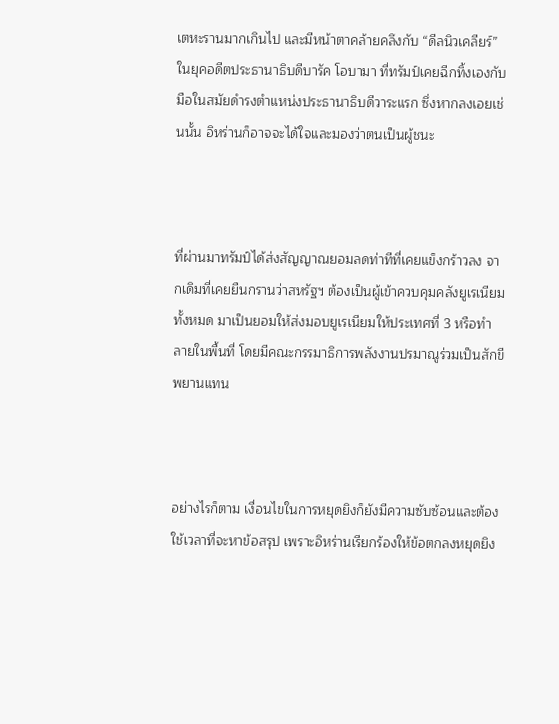เตหะรานมากเกินไป และมีหน้าตาคล้ายคลึงกับ “ดีลนิวเคลียร์” ในยุคอดีตประธานาธิบดีบารัค โอบามา ที่ทรัมป์เคยฉีกทิ้งเองกับมือในสมัยดำรงตำแหน่งประธานาธิบดีวาระแรก ซึ่งหากลงเอยเช่นนั้น อิหร่านก็อาจจะได้ใจและมองว่าตนเป็นผู้ชนะ



ที่ผ่านมาทรัมป์ได้ส่งสัญญาณยอมลดท่าทีที่เคยแข็งกร้าวลง จากเดิมที่เคยยืนกรานว่าสหรัฐฯ ต้องเป็นผู้เข้าควบคุมคลังยูเรเนียมทั้งหมด มาเป็นยอมให้ส่งมอบยูเรเนียมให้ประเทศที่ 3 หรือทำลายในพื้นที่ โดยมีคณะกรรมาธิการพลังงานปรมาณูร่วมเป็นสักขีพยานแทน



อย่างไรก็ตาม เงื่อนไขในการหยุดยิงก็ยังมีความซับซ้อนและต้องใช้เวลาที่จะหาข้อสรุป เพราะอิหร่านเรียกร้องให้ข้อตกลงหยุดยิง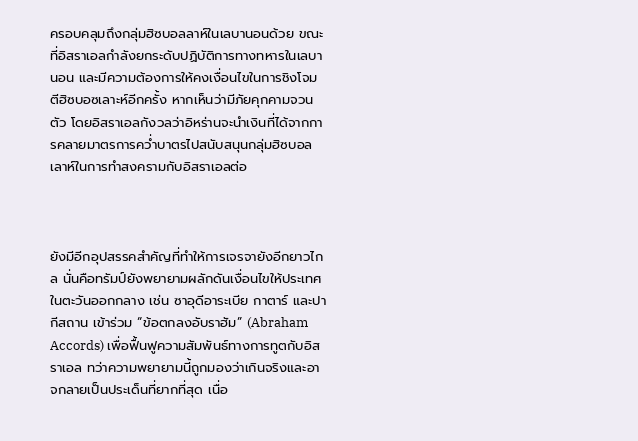ครอบคลุมถึงกลุ่มฮิซบอลลาห์ในเลบานอนด้วย ขณะที่อิสราเอลกำลังยกระดับปฏิบัติการทางทหารในเลบานอน และมีความต้องการให้คงเงื่อนไขในการชิงโจมตีฮิซบอซเลาะห์อีกครั้ง หากเห็นว่ามีภัยคุกคามจวนตัว โดยอิสราเอลกังวลว่าอิหร่านจะนำเงินที่ได้จากการคลายมาตรการคว่ำบาตรไปสนับสนุนกลุ่มฮิซบอลเลาห์ในการทำสงครามกับอิสราเอลต่อ



ยังมีอีกอุปสรรคสำคัญที่ทำให้การเจรจายังอีกยาวไกล นั่นคือทรัมป์ยังพยายามผลักดันเงื่อนไขให้ประเทศในตะวันออกกลาง เช่น ซาอุดีอาระเบีย กาตาร์ และปากีสถาน เข้าร่วม “ข้อตกลงอับราฮัม” (Abraham Accords) เพื่อฟื้นฟูความสัมพันธ์ทางการทูตกับอิสราเอล ทว่าความพยายามนี้ถูกมองว่าเกินจริงและอาจกลายเป็นประเด็นที่ยากที่สุด เนื่อ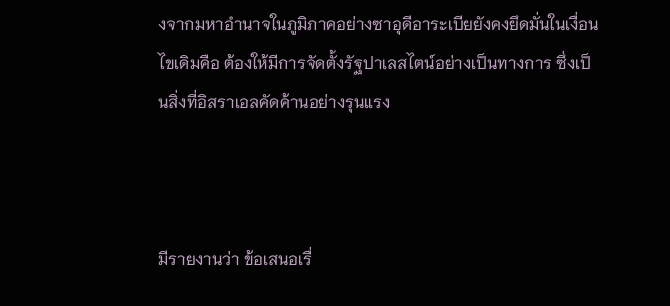งจากมหาอำนาจในภูมิภาคอย่างซาอุดีอาระเบียยังคงยึดมั่นในเงื่อนไขเดิมคือ ต้องให้มีการจัดตั้งรัฐปาเลสไตน์อย่างเป็นทางการ ซึ่งเป็นสิ่งที่อิสราเอลคัดค้านอย่างรุนแรง



มีรายงานว่า ข้อเสนอเรื่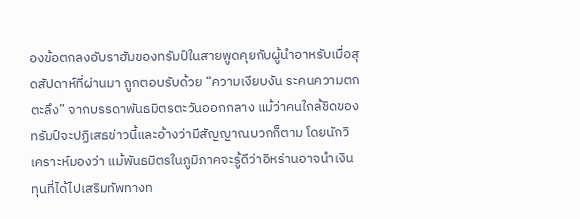องข้อตกลงอับราฮัมของทรัมป์ในสายพูดคุยกับผู้นำอาหรับเมื่อสุดสัปดาห์ที่ผ่านมา ถูกตอบรับด้วย “ความเงียบงัน ระคนความตกตะลึง” จากบรรดาพันธมิตรตะวันออกกลาง แม้ว่าคนใกล้ชิดของทรัมป์จะปฏิเสธข่าวนี้และอ้างว่ามีสัญญาณบวกก็ตาม โดยนักวิเคราะห์มองว่า แม้พันธมิตรในภูมิภาคจะรู้ดีว่าอิหร่านอาจนำเงินทุนที่ได้ไปเสริมทัพทางท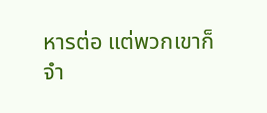หารต่อ แต่พวกเขาก็จำ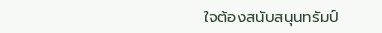ใจต้องสนับสนุนทรัมป์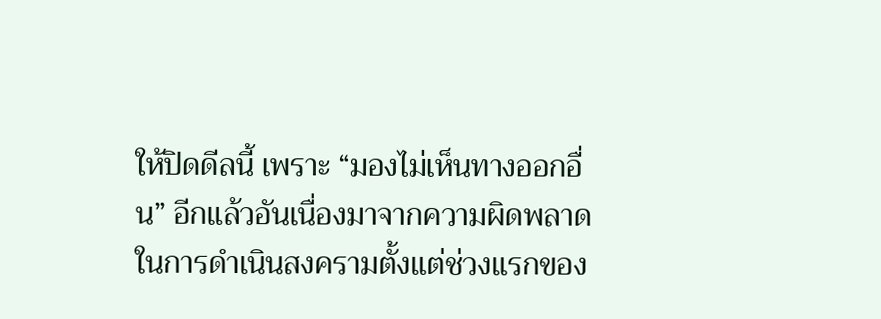ให้ปิดดีลนี้ เพราะ “มองไม่เห็นทางออกอื่น” อีกแล้วอันเนื่องมาจากความผิดพลาดในการดำเนินสงครามตั้งแต่ช่วงแรกของ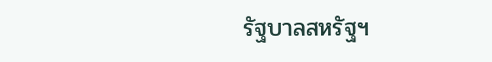รัฐบาลสหรัฐฯ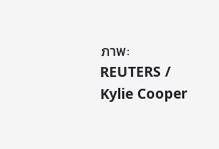ภาพ: REUTERS / Kylie Cooper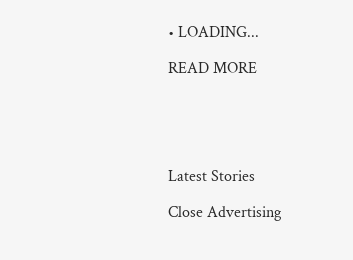• LOADING...

READ MORE





Latest Stories

Close Advertising